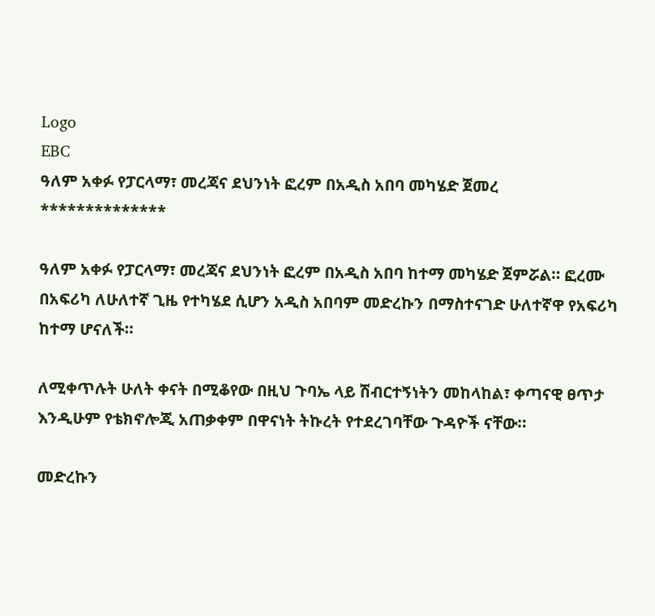Logo
EBC
ዓለም አቀፉ የፓርላማ፣ መረጃና ደህንነት ፎረም በአዲስ አበባ መካሄድ ጀመረ
**************

ዓለም አቀፉ የፓርላማ፣ መረጃና ደህንነት ፎረም በአዲስ አበባ ከተማ መካሄድ ጀምሯል። ፎረሙ በአፍሪካ ለሁለተኛ ጊዜ የተካሄደ ሲሆን አዲስ አበባም መድረኩን በማስተናገድ ሁለተኛዋ የአፍሪካ ከተማ ሆናለች።

ለሚቀጥሉት ሁለት ቀናት በሚቆየው በዚህ ጉባኤ ላይ ሽብርተኝነትን መከላከል፣ ቀጣናዊ ፀጥታ እንዲሁም የቴክኖሎጂ አጠቃቀም በዋናነት ትኩረት የተደረገባቸው ጉዳዮች ናቸው።

መድረኩን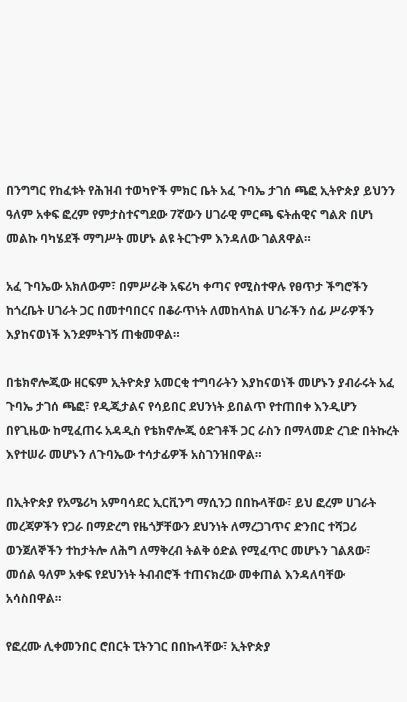በንግግር የከፈቱት የሕዝብ ተወካዮች ምክር ቤት አፈ ጉባኤ ታገሰ ጫፎ ኢትዮጵያ ይህንን ዓለም አቀፍ ፎረም የምታስተናግደው 7ኛውን ሀገራዊ ምርጫ ፍትሐዊና ግልጽ በሆነ መልኩ ባካሄደች ማግሥት መሆኑ ልዩ ትርጉም እንዳለው ገልጸዋል።

አፈ ጉባኤው አክለውም፣ በምሥራቅ አፍሪካ ቀጣና የሚስተዋሉ የፀጥታ ችግሮችን ከጎረቤት ሀገራት ጋር በመተባበርና በቆራጥነት ለመከላከል ሀገራችን ሰፊ ሥራዎችን እያከናወነች እንደምትገኝ ጠቁመዋል።

በቴክኖሎጂው ዘርፍም ኢትዮጵያ አመርቂ ተግባራትን እያከናወነች መሆኑን ያብራሩት አፈ ጉባኤ ታገሰ ጫፎ፣ የዲጂታልና የሳይበር ደህንነት ይበልጥ የተጠበቀ እንዲሆን በየጊዜው ከሚፈጠሩ አዳዲስ የቴክኖሎጂ ዕድገቶች ጋር ራስን በማላመድ ረገድ በትኩረት እየተሠራ መሆኑን ለጉባኤው ተሳታፊዎች አስገንዝበዋል።

በኢትዮጵያ የአሜሪካ አምባሳደር ኢርቪንግ ማሲንጋ በበኩላቸው፣ ይህ ፎረም ሀገራት መረጃዎችን የጋራ በማድረግ የዜጎቻቸውን ደህንነት ለማረጋገጥና ድንበር ተሻጋሪ ወንጀለኞችን ተከታትሎ ለሕግ ለማቅረብ ትልቅ ዕድል የሚፈጥር መሆኑን ገልጸው፣ መሰል ዓለም አቀፍ የደህንነት ትብብሮች ተጠናክረው መቀጠል እንዳለባቸው አሳስበዋል።

የፎረሙ ሊቀመንበር ሮበርት ፒትንገር በበኩላቸው፣ ኢትዮጵያ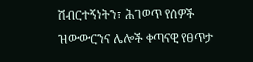ሽብርተኝነትን፣ ሕገወጥ የሰዎች ዝውውርንና ሌሎች ቀጣናዊ የፀጥታ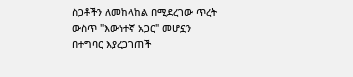ስጋቶችን ለመከላከል በሚደረገው ጥረት ውስጥ "እውነተኛ አጋር" መሆኗን በተግባር እያረጋገጠች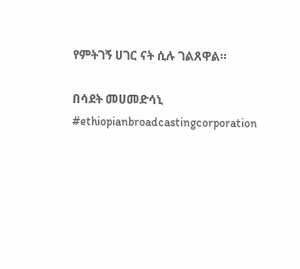የምትገኝ ሀገር ናት ሲሉ ገልጸዋል።

በሳደት መሀመድሳኒ
#ethiopianbroadcastingcorporation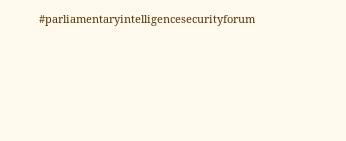#parliamentaryintelligencesecurityforum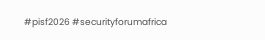#pisf2026 #securityforumafrica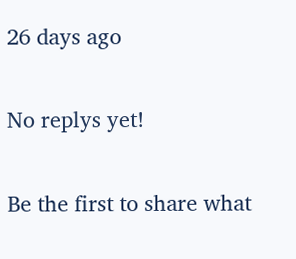26 days ago

No replys yet!

Be the first to share what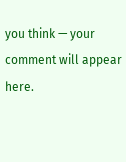you think — your comment will appear here.